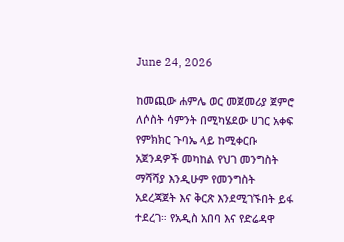June 24, 2026

ከመጪው ሐምሌ ወር መጀመሪያ ጀምሮ ለሶስት ሳምንት በሚካሄደው ሀገር አቀፍ የምክክር ጉባኤ ላይ ከሚቀርቡ አጀንዳዎች መካከል የህገ መንግስት ማሻሻያ እንዲሁም የመንግስት አደረጃጀት እና ቅርጽ እንደሚገኙበት ይፋ ተደረገ። የአዲስ አበባ እና የድሬዳዋ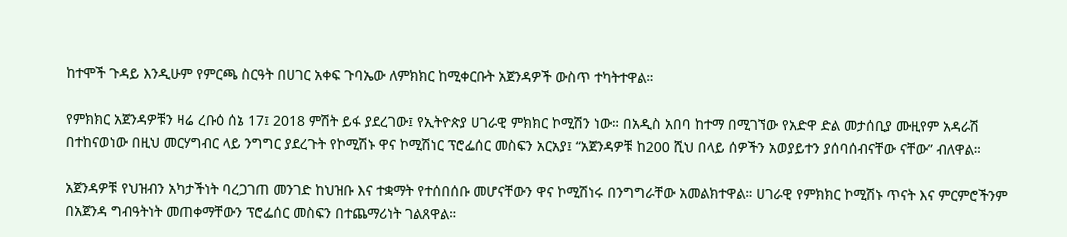ከተሞች ጉዳይ እንዲሁም የምርጫ ስርዓት በሀገር አቀፍ ጉባኤው ለምክክር ከሚቀርቡት አጀንዳዎች ውስጥ ተካትተዋል።

የምክክር አጀንዳዎቹን ዛሬ ረቡዕ ሰኔ 17፤ 2018 ምሽት ይፋ ያደረገው፤ የኢትዮጵያ ሀገራዊ ምክክር ኮሚሽን ነው። በአዲስ አበባ ከተማ በሚገኘው የአድዋ ድል መታሰቢያ ሙዚየም አዳራሽ በተከናወነው በዚህ መርሃግብር ላይ ንግግር ያደረጉት የኮሚሽኑ ዋና ኮሚሽነር ፕሮፌሰር መስፍን አርአያ፤ “አጀንዳዎቹ ከ200 ሺህ በላይ ሰዎችን አወያይተን ያሰባሰብናቸው ናቸው” ብለዋል።

አጀንዳዎቹ የህዝብን አካታችነት ባረጋገጠ መንገድ ከህዝቡ እና ተቋማት የተሰበሰቡ መሆናቸውን ዋና ኮሚሽነሩ በንግግራቸው አመልክተዋል። ሀገራዊ የምክክር ኮሚሽኑ ጥናት እና ምርምሮችንም በአጀንዳ ግብዓትነት መጠቀማቸውን ፕሮፌሰር መስፍን በተጨማሪነት ገልጸዋል።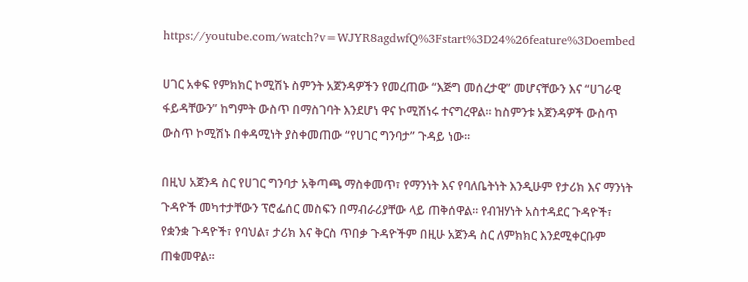https://youtube.com/watch?v=WJYR8agdwfQ%3Fstart%3D24%26feature%3Doembed

ሀገር አቀፍ የምክክር ኮሚሽኑ ስምንት አጀንዳዎችን የመረጠው “እጅግ መሰረታዊ” መሆናቸውን እና “ሀገራዊ ፋይዳቸውን” ከግምት ውስጥ በማስገባት እንደሆነ ዋና ኮሚሽነሩ ተናግረዋል። ከስምንቱ አጀንዳዎች ውስጥ ውስጥ ኮሚሽኑ በቀዳሚነት ያስቀመጠው “የሀገር ግንባታ” ጉዳይ ነው።

በዚህ አጀንዳ ስር የሀገር ግንባታ አቅጣጫ ማስቀመጥ፣ የማንነት እና የባለቤትነት እንዲሁም የታሪክ እና ማንነት ጉዳዮች መካተታቸውን ፕሮፌሰር መስፍን በማብራሪያቸው ላይ ጠቅሰዋል። የብዝሃነት አስተዳደር ጉዳዮች፣ የቋንቋ ጉዳዮች፣ የባህል፣ ታሪክ እና ቅርስ ጥበቃ ጉዳዮችም በዚሁ አጀንዳ ስር ለምክክር እንደሚቀርቡም ጠቁመዋል።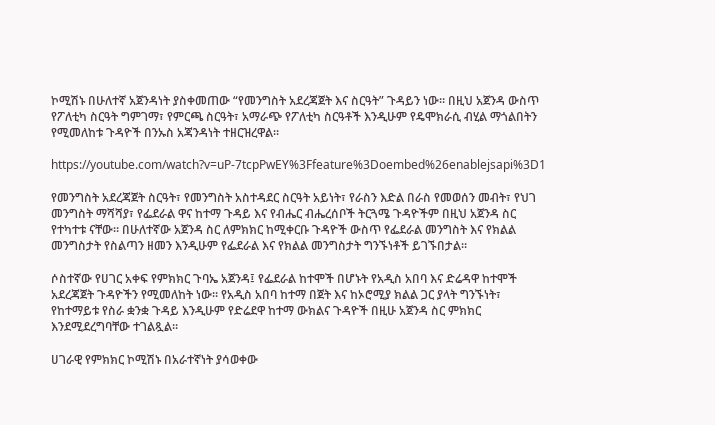ኮሚሽኑ በሁለተኛ አጀንዳነት ያስቀመጠው “የመንግስት አደረጃጀት እና ስርዓት” ጉዳይን ነው። በዚህ አጀንዳ ውስጥ የፖለቲካ ስርዓት ግምገማ፣ የምርጫ ስርዓት፣ አማራጭ የፖለቲካ ስርዓቶች እንዲሁም የዴሞክራሲ ብሂል ማጎልበትን የሚመለከቱ ጉዳዮች በንኡስ አጃንዳነት ተዘርዝረዋል።

https://youtube.com/watch?v=uP-7tcpPwEY%3Ffeature%3Doembed%26enablejsapi%3D1

የመንግስት አደረጃጀት ስርዓት፣ የመንግስት አስተዳደር ስርዓት አይነት፣ የራስን እድል በራስ የመወሰን መብት፣ የህገ መንግስት ማሻሻያ፣ የፌደራል ዋና ከተማ ጉዳይ እና የብሔር ብሔረሰቦች ትርጓሜ ጉዳዮችም በዚህ አጀንዳ ስር የተካተቱ ናቸው። በሁለተኛው አጀንዳ ስር ለምክክር ከሚቀርቡ ጉዳዮች ውስጥ የፌደራል መንግስት እና የክልል መንግስታት የስልጣን ዘመን እንዲሁም የፌደራል እና የክልል መንግስታት ግንኙነቶች ይገኙበታል።

ሶስተኛው የሀገር አቀፍ የምክክር ጉባኤ አጀንዳ፤ የፌደራል ከተሞች በሆኑት የአዲስ አበባ እና ድሬዳዋ ከተሞች አደረጃጀት ጉዳዮችን የሚመለከት ነው። የአዲስ አበባ ከተማ በጀት እና ከኦሮሚያ ክልል ጋር ያላት ግንኙነት፣ የከተማይቱ የስራ ቋንቋ ጉዳይ እንዲሁም የድሬደዋ ከተማ ውክልና ጉዳዮች በዚሁ አጀንዳ ስር ምክክር እንደሚደረግባቸው ተገልጿል።

ሀገራዊ የምክክር ኮሚሽኑ በአራተኛነት ያሳወቀው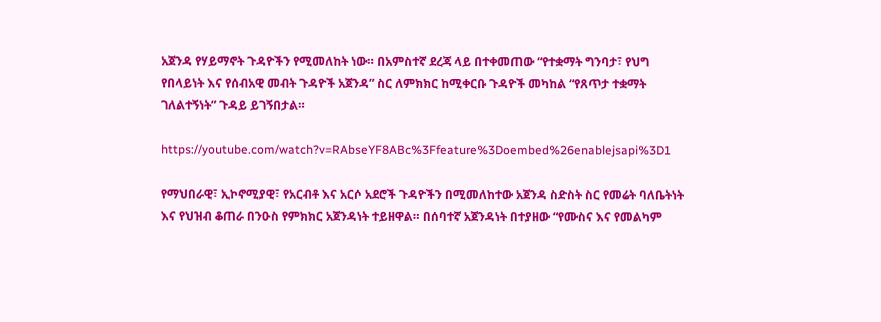አጀንዳ የሃይማኖት ጉዳዮችን የሚመለከት ነው። በአምስተኛ ደረጃ ላይ በተቀመጠው “የተቋማት ግንባታ፣ የህግ የበላይነት እና የሰብአዊ መብት ጉዳዮች አጀንዳ” ስር ለምክክር ከሚቀርቡ ጉዳዮች መካከል “የጸጥታ ተቋማት ገለልተኝነት” ጉዳይ ይገኝበታል።

https://youtube.com/watch?v=RAbseYF8ABc%3Ffeature%3Doembed%26enablejsapi%3D1

የማህበራዊ፣ ኢኮኖሚያዊ፣ የአርብቶ እና አርሶ አደሮች ጉዳዮችን በሚመለከተው አጀንዳ ስድስት ስር የመሬት ባለቤትነት እና የህዝብ ቆጠራ በንዑስ የምክክር አጀንዳነት ተይዘዋል። በሰባተኛ አጀንዳነት በተያዘው “የሙስና እና የመልካም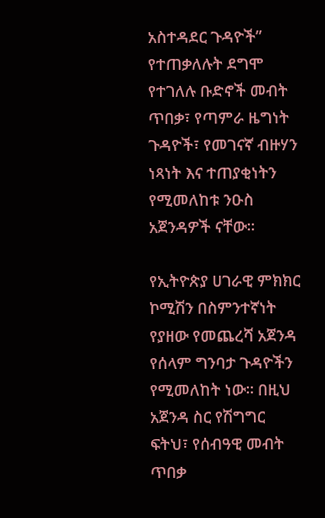አስተዳደር ጉዳዮች” የተጠቃለሉት ደግሞ የተገለሉ ቡድኖች መብት ጥበቃ፣ የጣምራ ዜግነት ጉዳዮች፣ የመገናኛ ብዙሃን ነጻነት እና ተጠያቂነትን የሚመለከቱ ንዑስ አጀንዳዎች ናቸው።

የኢትዮጵያ ሀገራዊ ምክክር ኮሚሽን በስምንተኛነት የያዘው የመጨረሻ አጀንዳ የሰላም ግንባታ ጉዳዮችን የሚመለከት ነው። በዚህ አጀንዳ ስር የሽግግር ፍትህ፣ የሰብዓዊ መብት ጥበቃ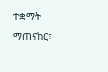ተቋማት ማጠናከር፣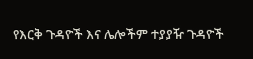የእርቅ ጉዳዮች እና ሌሎችም ተያያዥ ጉዳዮች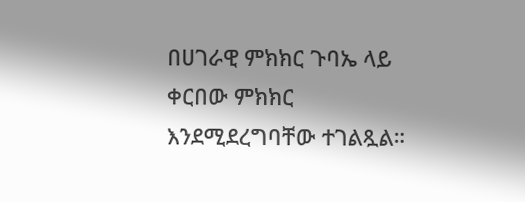በሀገራዊ ምክክር ጉባኤ ላይ ቀርበው ምክክር እንደሚደረግባቸው ተገልጿል።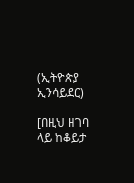(ኢትዮጵያ ኢንሳይደር)

[በዚህ ዘገባ ላይ ከቆይታ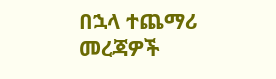በኋላ ተጨማሪ መረጃዎች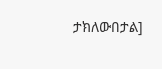ታክለውበታል]